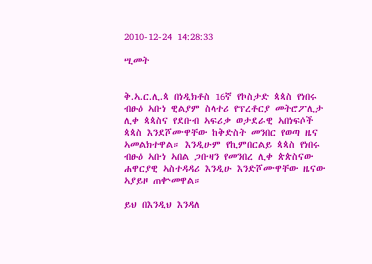2010-12-24 14:28:33

ሢመት


ቅ.ኣ.ር.ሊ.ጳ በነዲክቶስ 16ኛ የኮስታድ ጳጳስ የነበሩ ብፁዕ ኣቡነ ዊልያም ስላተሪ የፕረቶርያ መትሮፖሊታ ሊቀ ጳጳስና የደቡብ ኣፍሪቃ ወታደራዊ ኣበነፍሶች ጳጳስ እንደሾሙዋቸው ከቅድስት መንበር የወጣ ዜና ኣመልክተዋል። እንዲሁም የኪምበርልይ ጳጳስ የነበሩ ብፁዕ ኣቡነ ኣበል ጋቡዛን የመንበረ ሊቀ ጵጵስናው ሐዋርያዊ ኣስተዳዳሪ እንዲሁ እንድሾሙዋቸው ዜናው ኣያይዞ ጠቍመዋል።

ይህ በእንዲህ እንዳለ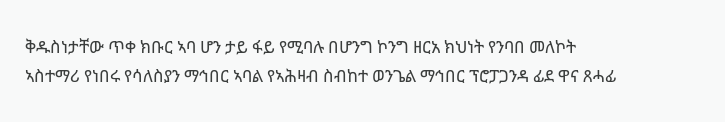ቅዱስነታቸው ጥቀ ክቡር ኣባ ሆን ታይ ፋይ የሚባሉ በሆንግ ኮንግ ዘርአ ክህነት የንባበ መለኮት ኣስተማሪ የነበሩ የሳለስያን ማኅበር ኣባል የኣሕዛብ ስብከተ ወንጌል ማኅበር ፕሮፓጋንዳ ፊደ ዋና ጸሓፊ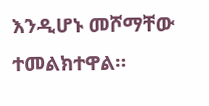እንዲሆኑ መሾማቸው ተመልክተዋል።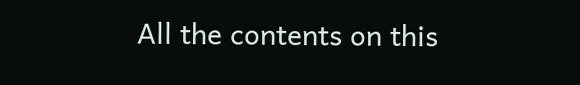All the contents on this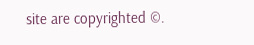site are copyrighted ©.